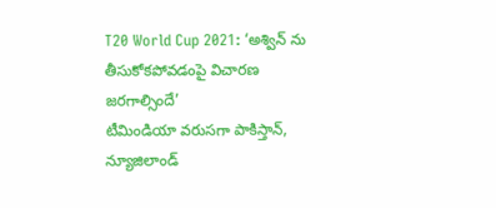T20 World Cup 2021: ‘అశ్విన్ ను తీసుకోకపోవడంపై విచారణ జరగాల్సిందే’
టీమిండియా వరుసగా పాకిస్తాన్, న్యూజిలాండ్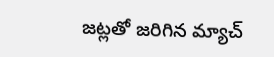జట్లతో జరిగిన మ్యాచ్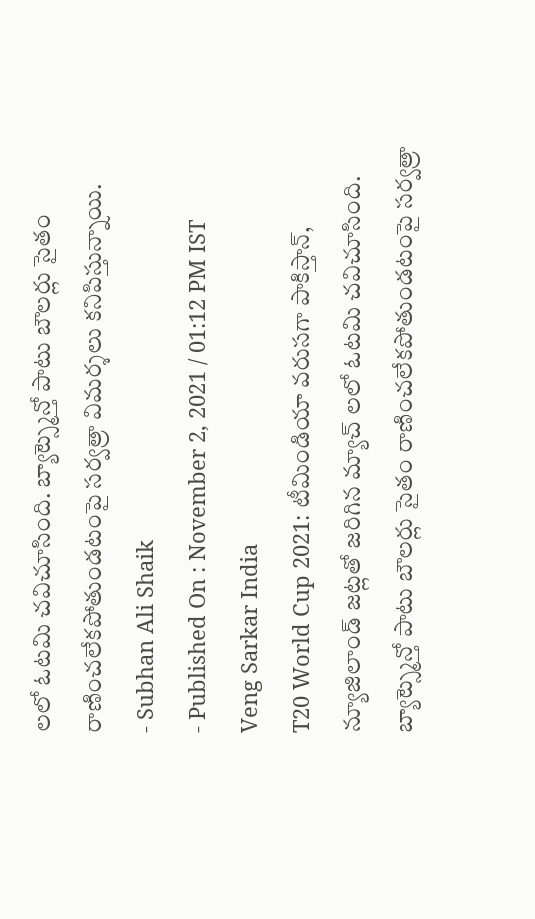లలో ఓటమి చవిచూసింది. బ్యాట్స్మెన్తో పాటు బౌలర్లు సైతం రాణించలేకపోతుండటంపై సర్వత్రా విమర్శలు కనిపిస్తున్నాయి.
- Subhan Ali Shaik
- Published On : November 2, 2021 / 01:12 PM IST
Veng Sarkar India
T20 World Cup 2021: టీమిండియా వరుసగా పాకిస్తాన్, న్యూజిలాండ్ జట్లతో జరిగిన మ్యాచ్ లలో ఓటమి చవిచూసింది. బ్యాట్స్మెన్తో పాటు బౌలర్లు సైతం రాణించలేకపోతుండటంపై సర్వత్రా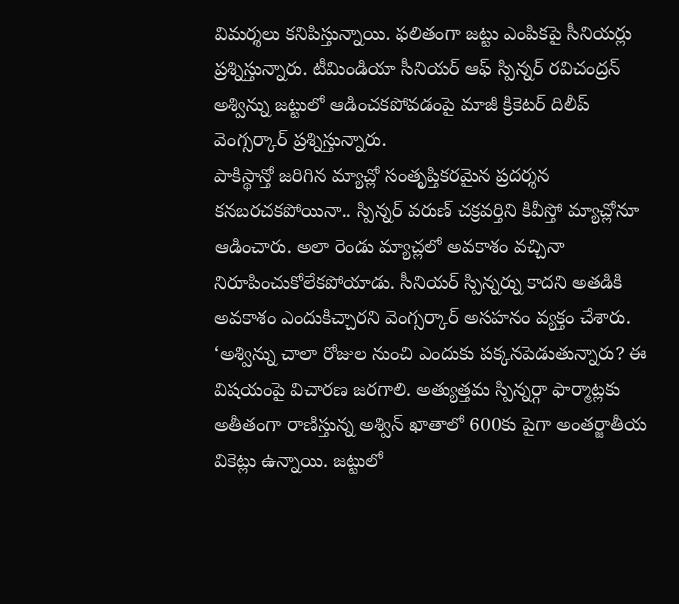విమర్శలు కనిపిస్తున్నాయి. ఫలితంగా జట్టు ఎంపికపై సీనియర్లు ప్రశ్నిస్తున్నారు. టీమిండియా సీనియర్ ఆఫ్ స్పిన్నర్ రవిచంద్రన్ అశ్విన్ను జట్టులో ఆడించకపోవడంపై మాజీ క్రికెటర్ దిలీప్ వెంగ్సర్కార్ ప్రశ్నిస్తున్నారు.
పాకిస్థాన్తో జరిగిన మ్యాచ్లో సంతృప్తికరమైన ప్రదర్శన కనబరచకపోయినా.. స్పిన్నర్ వరుణ్ చక్రవర్తిని కివీస్తో మ్యాచ్లోనూ ఆడించారు. అలా రెండు మ్యాచ్లలో అవకాశం వచ్చినా నిరూపించుకోలేకపోయాడు. సీనియర్ స్పిన్నర్ను కాదని అతడికి అవకాశం ఎందుకిచ్చారని వెంగ్సర్కార్ అసహనం వ్యక్తం చేశారు.
‘అశ్విన్ను చాలా రోజుల నుంచి ఎందుకు పక్కనపెడుతున్నారు? ఈ విషయంపై విచారణ జరగాలి. అత్యుత్తమ స్పిన్నర్గా ఫార్మాట్లకు అతీతంగా రాణిస్తున్న అశ్విన్ ఖాతాలో 600కు పైగా అంతర్జాతీయ వికెట్లు ఉన్నాయి. జట్టులో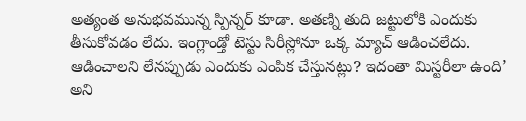అత్యంత అనుభవమున్న స్పిన్నర్ కూడా. అతణ్ని తుది జట్టులోకి ఎందుకు తీసుకోవడం లేదు. ఇంగ్లాండ్తో టెస్టు సిరీస్లోనూ ఒక్క మ్యాచ్ ఆడించలేదు. ఆడించాలని లేనప్పుడు ఎందుకు ఎంపిక చేస్తునట్లు? ఇదంతా మిస్టరీలా ఉంది’ అని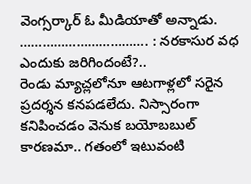వెంగ్సర్కార్ ఓ మీడియాతో అన్నాడు.
……………………………. : నరకాసుర వధ ఎందుకు జరిగిందంటే?..
రెండు మ్యాచ్లలోనూ ఆటగాళ్లలో సరైన ప్రదర్శన కనపడలేదు. నిస్సారంగా కనిపించడం వెనుక బయోబబుల్ కారణమా.. గతంలో ఇటువంటి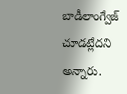బాడీలాంగ్వేజ్ చూడట్లేదని అన్నారు.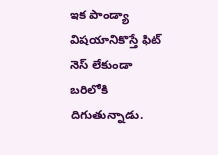ఇక పాండ్యా విషయానికొస్తే ఫిట్ నెస్ లేకుండా బరిలోకి దిగుతున్నాడు.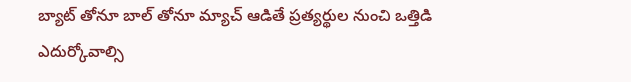బ్యాట్ తోనూ బాల్ తోనూ మ్యాచ్ ఆడితే ప్రత్యర్థుల నుంచి ఒత్తిడి ఎదుర్కోవాల్సి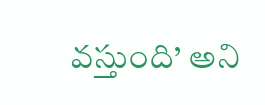వస్తుంది’ అని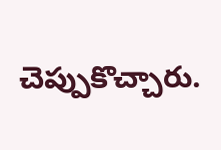చెప్పుకొచ్చారు.